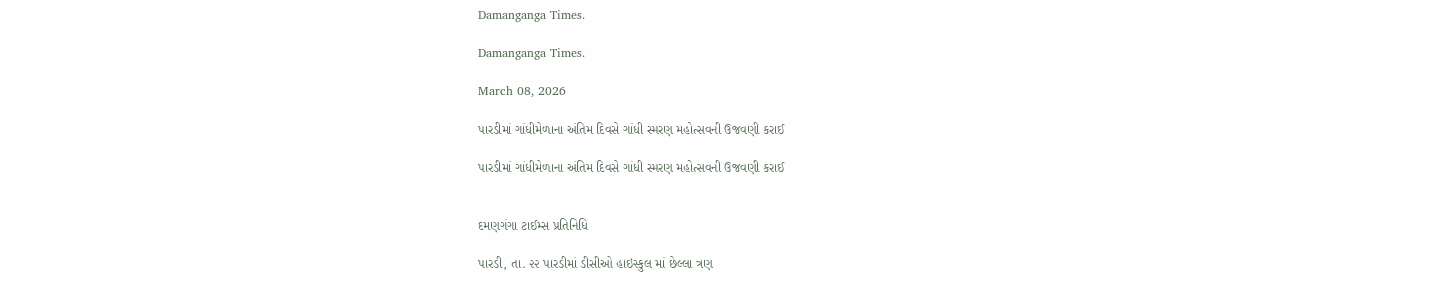Damanganga Times.

Damanganga Times.

March 08, 2026

પારડીમાં ગાંધીમેળાના અંતિમ દિવસે ગાંધી સ્મરણ મહોત્સવની ઉજવણી કરાઈ

પારડીમાં ગાંધીમેળાના અંતિમ દિવસે ગાંધી સ્મરણ મહોત્સવની ઉજવણી કરાઈ


દમણગંગા ટાઈમ્સ પ્રતિનિધિ

પારડી, તા. ૨૨ પારડીમાં ડીસીઓ હાઇસ્કુલ માં છેલ્લા ત્રણ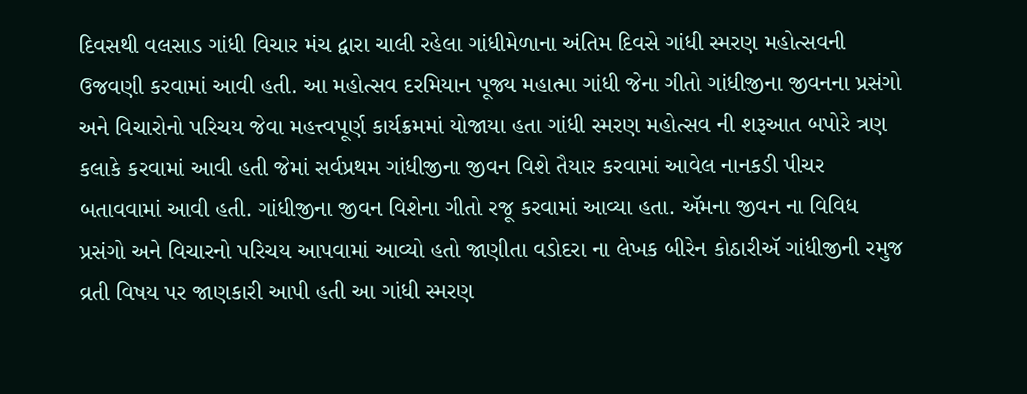દિવસથી વલસાડ ગાંધી વિચાર મંચ દ્વારા ચાલી રહેલા ગાંધીમેળાના અંતિમ દિવસે ગાંધી સ્મરણ મહોત્સવની ઉજવણી કરવામાં આવી હતી. આ મહોત્સવ દરમિયાન પૂજ્ય મહાત્મા ગાંધી જેના ગીતો ગાંધીજીના જીવનના પ્રસંગો અને વિચારોનો પરિચય જેવા મહત્ત્વપૂર્ણ કાર્યક્રમમાં યોજાયા હતા ગાંધી સ્મરણ મહોત્સવ ની શરૂઆત બપોરે ત્રણ કલાકે કરવામાં આવી હતી જેમાં સર્વપ્રથમ ગાંધીજીના જીવન વિશે તૈયાર કરવામાં આવેલ નાનકડી પીચર બતાવવામાં આવી હતી. ગાંધીજીના જીવન વિશેના ગીતો રજૂ કરવામાં આવ્યા હતા. ઍમના જીવન ના વિવિધ પ્રસંગો અને વિચારનો પરિચય આપવામાં આવ્યો હતો જાણીતા વડોદરા ના લેખક બીરેન કોઠારીઍ ગાંધીજીની રમુજ વ્રતી વિષય પર જાણકારી આપી હતી આ ગાંધી સ્મરણ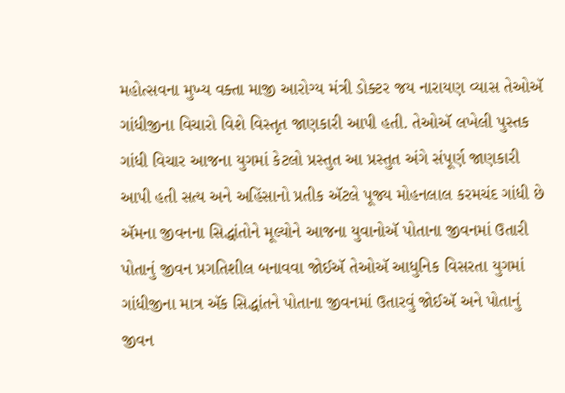મહોત્સવના મુખ્ય વક્તા માજી આરોગ્ય મંત્રી ડોક્ટર જય નારાયણ વ્યાસ તેઓઍ ગાંધીજીના વિચારો વિશે વિસ્તૃત જાણકારી આપી હતી. તેઓઍ લખેલી પુસ્તક ગાંધી વિચાર આજના યુગમાં કેટલો પ્રસ્તુત આ પ્રસ્તુત અંગે સંપૂર્ણ જાણકારી આપી હતી સત્ય અને અહિંસાનો પ્રતીક ઍટલે પૂજ્ય મોહનલાલ કરમચંદ ગાંધી છે ઍમના જીવનના સિદ્ધાંતોને મૂલ્યોને આજના યુવાનોઍ પોતાના જીવનમાં ઉતારી પોતાનું જીવન પ્રગતિશીલ બનાવવા જોઈઍ તેઓઍ આધુનિક વિસરતા યુગમાં ગાંધીજીના માત્ર ઍક સિદ્ધાંતને પોતાના જીવનમાં ઉતારવું જોઈઍ અને પોતાનું જીવન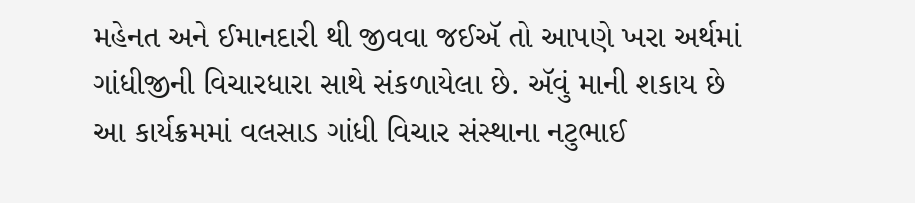મહેનત અને ઈમાનદારી થી જીવવા જઈઍ તો આપણે ખરા અર્થમાં ગાંધીજીની વિચારધારા સાથે સંકળાયેલા છે. ઍવું માની શકાય છે આ કાર્યક્રમમાં વલસાડ ગાંધી વિચાર સંસ્થાના નટુભાઈ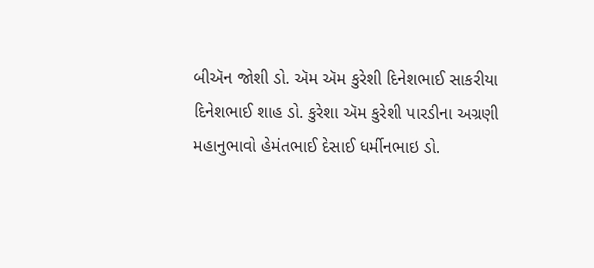બીઍન જોશી ડો. ઍમ ઍમ કુરેશી દિનેશભાઈ સાકરીયા દિનેશભાઈ શાહ ડો. કુરેશા ઍમ કુરેશી પારડીના અગ્રણી મહાનુભાવો હેમંતભાઈ દેસાઈ ધર્મીનભાઇ ડો.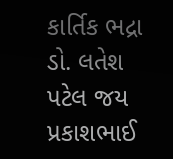કાર્તિક ભદ્રા ડો. લતેશ પટેલ જય પ્રકાશભાઈ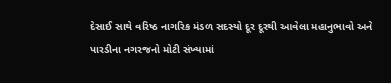દેસાઈ સાથે વરિષ્ઠ નાગરિક મંડળ સદસ્યો દૂર દૂરથી આવેલા મહાનુભાવો અને પારડીના નગરજનો મોટી સંખ્યામાં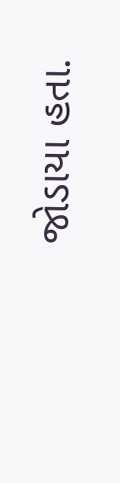જોડાયા હતા.